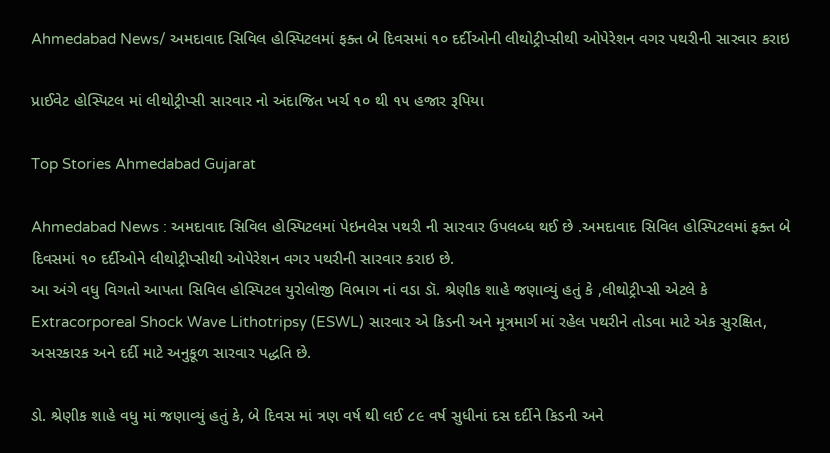Ahmedabad News/ અમદાવાદ સિવિલ હોસ્પિટલમાં ફક્ત બે દિવસમાં ૧૦ દર્દીઓની લીથોટ્રીપ્સીથી ઓપેરેશન વગર પથરીની સારવાર કરાઇ

પ્રાઈવેટ હોસ્પિટલ માં લીથોટ્રીપ્સી સારવાર નો અંદાજિત ખર્ચ ૧૦ થી ૧૫ હજાર રૂપિયા

Top Stories Ahmedabad Gujarat

Ahmedabad News : અમદાવાદ સિવિલ હોસ્પિટલમાં પેઇનલેસ પથરી ની સારવાર ઉપલબ્ધ થઈ છે .અમદાવાદ સિવિલ હોસ્પિટલમાં ફક્ત બે દિવસમાં ૧૦ દર્દીઓને લીથોટ્રીપ્સીથી ઓપેરેશન વગર પથરીની સારવાર કરાઇ છે.
આ અંગે વધુ વિગતો આપતા સિવિલ હોસ્પિટલ યુરોલોજી વિભાગ નાં વડા ડૉ. શ્રેણીક શાહે જણાવ્યું હતું કે ,લીથોટ્રીપ્સી એટલે કે Extracorporeal Shock Wave Lithotripsy (ESWL) સારવાર એ કિડની અને મૂત્રમાર્ગ માં રહેલ પથરીને તોડવા માટે એક સુરક્ષિત, અસરકારક અને દર્દી માટે અનુકૂળ સારવાર પદ્ધતિ છે.

ડો. શ્રેણીક શાહે વધુ માં જણાવ્યું હતું કે, બે દિવસ માં ત્રણ વર્ષ થી લઈ ૮૯ વર્ષ સુધીનાં દસ દર્દીને કિડની અને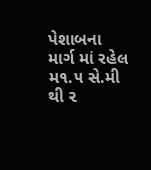પેશાબના માર્ગ માં રહેલ મ૧.૫ સે.મી થી ૨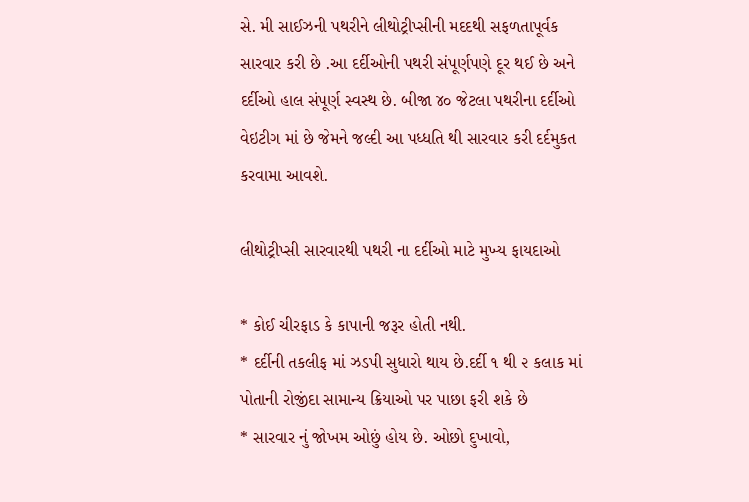સે. મી સાઈઝની પથરીને લીથોટ્રીપ્સીની મદદથી સફળતાપૂર્વક સારવાર કરી છે .આ દર્દીઓની પથરી સંપૂર્ણપણે દૂર થઈ છે અને દર્દીઓ હાલ સંપૂર્ણ સ્વસ્થ છે. બીજા ૪૦ જેટલા પથરીના દર્દીઓ વેઇટીગ માં છે જેમને જલ્દી આ પધ્ધતિ થી સારવાર કરી દર્દમુકત કરવામા આવશે.

લીથોટ્રીપ્સી સારવારથી પથરી ના દર્દીઓ માટે મુખ્ય ફાયદાઓ

* કોઈ ચીરફાડ કે કાપાની જરૂર હોતી નથી.
* દર્દીની તકલીફ માં ઝડપી સુધારો થાય છે.દર્દી ૧ થી ૨ કલાક માં પોતાની રોજીંદા સામાન્ય ક્રિયાઓ પર પાછા ફરી શકે છે
* સારવાર નું જોખમ ઓછું હોય છે. ઓછો દુખાવો,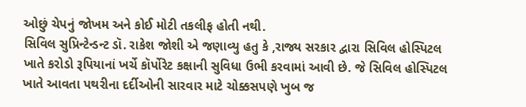ઓછું ચેપનું જોખમ અને કોઈ મોટી તકલીફ હોતી નથી.
સિવિલ સુપ્રિન્ટેન્ડન્ટ ડૉ. રાકેશ જોશી એ જણાવ્યુ હતુ કે ,રાજ્ય સરકાર દ્વારા સિવિલ હોસ્પિટલ ખાતે કરોડો રૂપિયાનાં ખર્ચે કૉર્પોરેટ કક્ષાની સુવિધા ઉભી કરવામાં આવી છે. જે સિવિલ હોસ્પિટલ ખાતે આવતા પથરીના દર્દીઓની સારવાર માટે ચોક્કસપણે ખુબ જ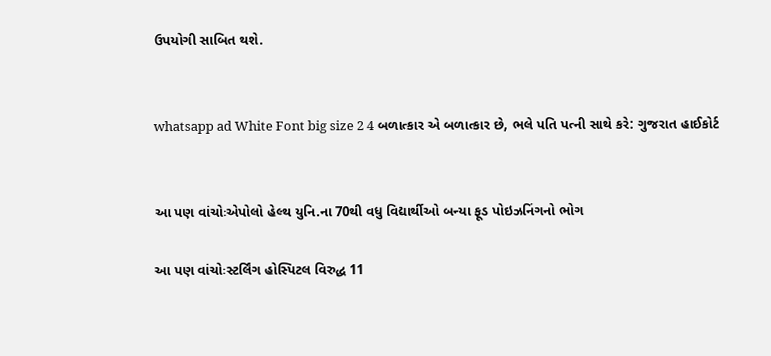ઉપયોગી સાબિત થશે.


whatsapp ad White Font big size 2 4 બળાત્કાર એ બળાત્કાર છે, ભલે પતિ પત્ની સાથે કરે: ગુજરાત હાઈકોર્ટ


આ પણ વાંચોઃએપોલો હેલ્થ યુનિ.ના 70થી વધુ વિદ્યાર્થીઓ બન્યા ફૂડ પોઇઝનિંગનો ભોગ

આ પણ વાંચોઃસ્ટર્લિંગ હોસ્પિટલ વિરુદ્ધ 11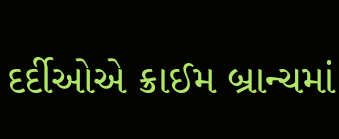દર્દીઓએ ક્રાઈમ બ્રાન્ચમાં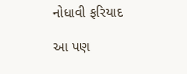નોધાવી ફરિયાદ

આ પણ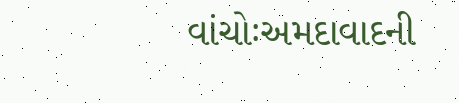વાંચોઃઅમદાવાદની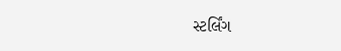સ્ટર્લિંગ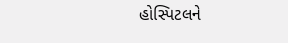હોસ્પિટલને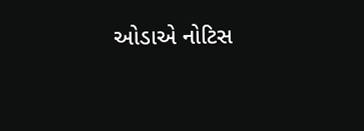ઓડાએ નોટિસ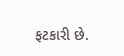ફટકારી છે.